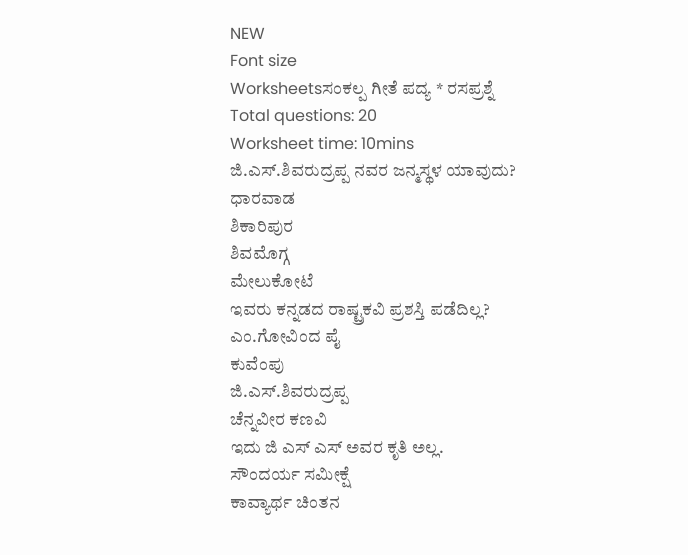NEW
Font size
Worksheetsಸಂಕಲ್ಪ ಗೀತೆ ಪದ್ಯ * ರಸಪ್ರಶ್ನೆ
Total questions: 20
Worksheet time: 10mins
ಜಿ.ಎಸ್.ಶಿವರುದ್ರಪ್ಪ ನವರ ಜನ್ಮಸ್ಥಳ ಯಾವುದು?
ಧಾರವಾಡ
ಶಿಕಾರಿಪುರ
ಶಿವಮೊಗ್ಗ
ಮೇಲುಕೋಟೆ
ಇವರು ಕನ್ನಡದ ರಾಷ್ಟ್ರಕವಿ ಪ್ರಶಸ್ತಿ ಪಡೆದಿಲ್ಲ?
ಎಂ.ಗೋವಿಂದ ಪೈ
ಕುವೆಂಪು
ಜಿ.ಎಸ್.ಶಿವರುದ್ರಪ್ಪ
ಚೆನ್ನವೀರ ಕಣವಿ
ಇದು ಜಿ ಎಸ್ ಎಸ್ ಅವರ ಕೃತಿ ಅಲ್ಲ.
ಸೌಂದರ್ಯ ಸಮೀಕ್ಷೆ
ಕಾವ್ಯಾರ್ಥ ಚಿಂತನ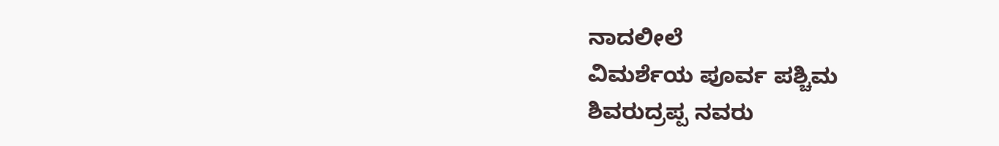ನಾದಲೀಲೆ
ವಿಮರ್ಶೆಯ ಪೂರ್ವ ಪಶ್ಚಿಮ
ಶಿವರುದ್ರಪ್ಪ ನವರು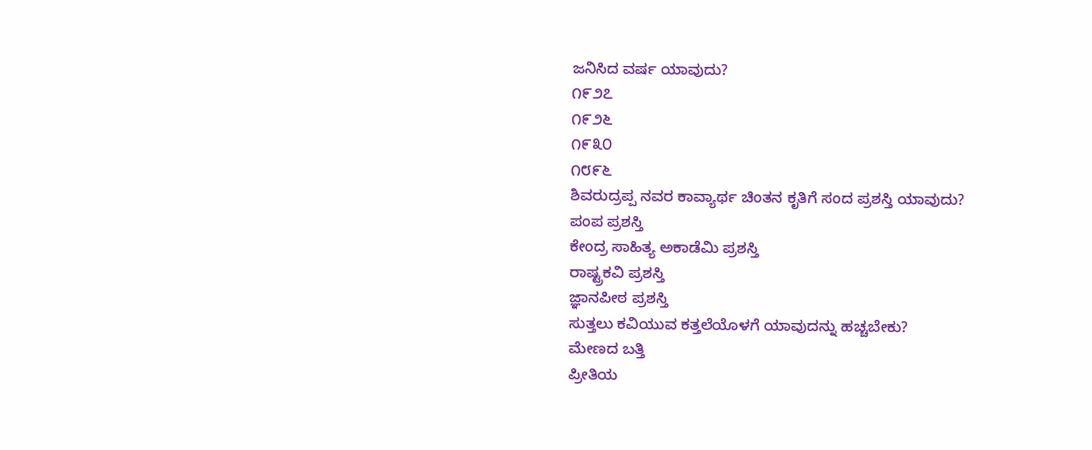ಜನಿಸಿದ ವರ್ಷ ಯಾವುದು?
೧೯೨೭
೧೯೨೬
೧೯೩೦
೧೮೯೬
ಶಿವರುದ್ರಪ್ಪ ನವರ ಕಾವ್ಯಾರ್ಥ ಚಿಂತನ ಕೃತಿಗೆ ಸಂದ ಪ್ರಶಸ್ತಿ ಯಾವುದು?
ಪಂಪ ಪ್ರಶಸ್ತಿ
ಕೇಂದ್ರ ಸಾಹಿತ್ಯ ಅಕಾಡೆಮಿ ಪ್ರಶಸ್ತಿ
ರಾಷ್ಟ್ರಕವಿ ಪ್ರಶಸ್ತಿ
ಜ್ಞಾನಪೀಠ ಪ್ರಶಸ್ತಿ
ಸುತ್ತಲು ಕವಿಯುವ ಕತ್ತಲೆಯೊಳಗೆ ಯಾವುದನ್ನು ಹಚ್ಚಬೇಕು?
ಮೇಣದ ಬತ್ತಿ
ಪ್ರೀತಿಯ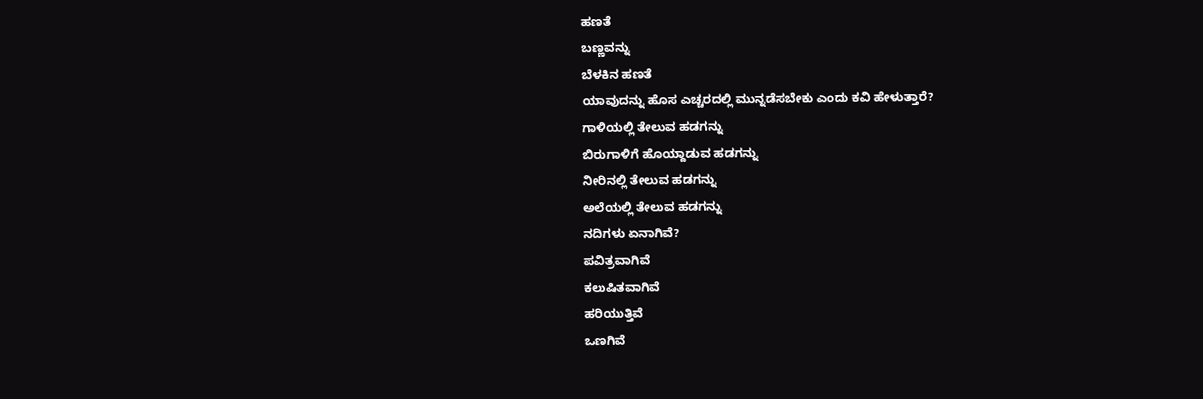ಹಣತೆ
ಬಣ್ಣವನ್ನು
ಬೆಳಕಿನ ಹಣತೆ
ಯಾವುದನ್ನು ಹೊಸ ಎಚ್ಚರದಲ್ಲಿ ಮುನ್ನಡೆಸಬೇಕು ಎಂದು ಕವಿ ಹೇಳುತ್ತಾರೆ?
ಗಾಳಿಯಲ್ಲಿ ತೇಲುವ ಹಡಗನ್ನು
ಬಿರುಗಾಳಿಗೆ ಹೊಯ್ದಾಡುವ ಹಡಗನ್ನು
ನೀರಿನಲ್ಲಿ ತೇಲುವ ಹಡಗನ್ನು
ಅಲೆಯಲ್ಲಿ ತೇಲುವ ಹಡಗನ್ನು
ನದಿಗಳು ಏನಾಗಿವೆ?
ಪವಿತ್ರವಾಗಿವೆ
ಕಲುಷಿತವಾಗಿವೆ
ಹರಿಯುತ್ತಿವೆ
ಒಣಗಿವೆ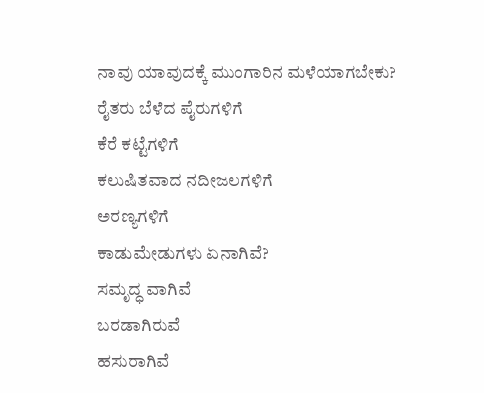ನಾವು ಯಾವುದಕ್ಕೆ ಮುಂಗಾರಿನ ಮಳೆಯಾಗಬೇಕು?
ರೈತರು ಬೆಳೆದ ಪೈರುಗಳಿಗೆ
ಕೆರೆ ಕಟ್ಟೆಗಳಿಗೆ
ಕಲುಷಿತವಾದ ನದೀಜಲಗಳಿಗೆ
ಅರಣ್ಯಗಳಿಗೆ
ಕಾಡುಮೇಡುಗಳು ಏನಾಗಿವೆ?
ಸಮೃದ್ಧ ವಾಗಿವೆ
ಬರಡಾಗಿರುವೆ
ಹಸುರಾಗಿವೆ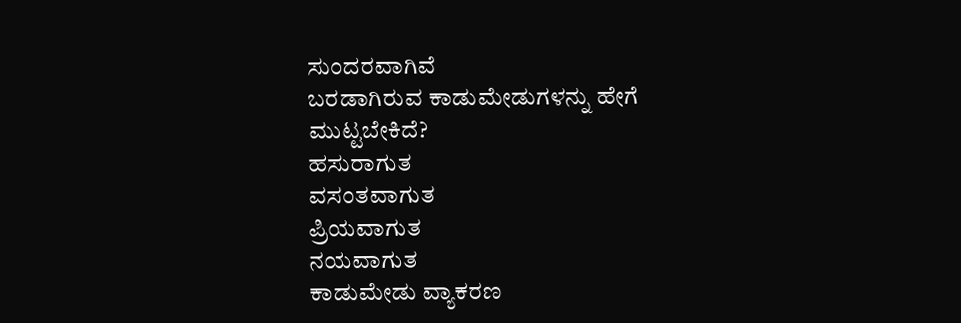ಸುಂದರವಾಗಿವೆ
ಬರಡಾಗಿರುವ ಕಾಡುಮೇಡುಗಳನ್ನು ಹೇಗೆ ಮುಟ್ಟಬೇಕಿದೆ?
ಹಸುರಾಗುತ
ವಸಂತವಾಗುತ
ಪ್ರಿಯವಾಗುತ
ನಯವಾಗುತ
ಕಾಡುಮೇಡು ವ್ಯಾಕರಣ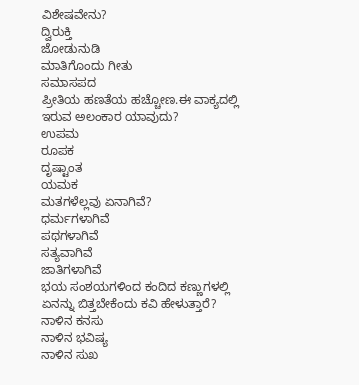ವಿಶೇಷವೇನು?
ದ್ವಿರುಕ್ತಿ
ಜೋಡುನುಡಿ
ಮಾತಿಗೊಂದು ಗೀತು
ಸಮಾಸಪದ
ಪ್ರೀತಿಯ ಹಣತೆಯ ಹಚ್ಚೋಣ.ಈ ವಾಕ್ಯದಲ್ಲಿ ಇರುವ ಅಲಂಕಾರ ಯಾವುದು?
ಉಪಮ
ರೂಪಕ
ದೃಷ್ಟಾಂತ
ಯಮಕ
ಮತಗಳೆಲ್ಲವು ಏನಾಗಿವೆ?
ಧರ್ಮಗಳಾಗಿವೆ
ಪಥಗಳಾಗಿವೆ
ಸತ್ಯವಾಗಿವೆ
ಜಾತಿಗಳಾಗಿವೆ
ಭಯ ಸಂಶಯಗಳಿಂದ ಕಂದಿದ ಕಣ್ಣುಗಳಲ್ಲಿ ಏನನ್ನು ಬಿತ್ತಬೇಕೆಂದು ಕವಿ ಹೇಳುತ್ತಾರೆ?
ನಾಳಿನ ಕನಸು
ನಾಳಿನ ಭವಿಷ್ಯ
ನಾಳಿನ ಸುಖ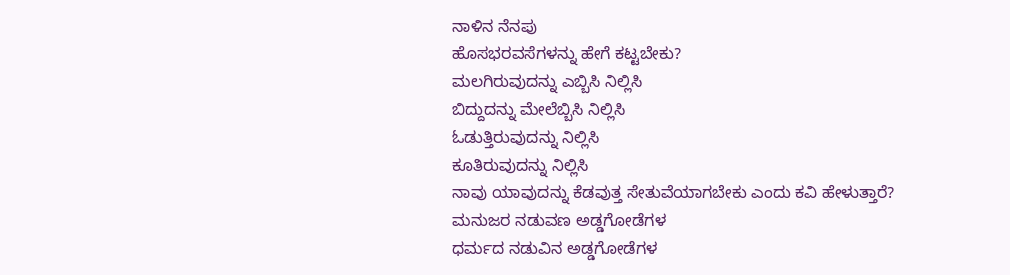ನಾಳಿನ ನೆನಪು
ಹೊಸಭರವಸೆಗಳನ್ನು ಹೇಗೆ ಕಟ್ಟಬೇಕು?
ಮಲಗಿರುವುದನ್ನು ಎಬ್ಬಿಸಿ ನಿಲ್ಲಿಸಿ
ಬಿದ್ದುದನ್ನು ಮೇಲೆಬ್ಬಿಸಿ ನಿಲ್ಲಿಸಿ
ಓಡುತ್ತಿರುವುದನ್ನು ನಿಲ್ಲಿಸಿ
ಕೂತಿರುವುದನ್ನು ನಿಲ್ಲಿಸಿ
ನಾವು ಯಾವುದನ್ನು ಕೆಡವುತ್ತ ಸೇತುವೆಯಾಗಬೇಕು ಎಂದು ಕವಿ ಹೇಳುತ್ತಾರೆ?
ಮನುಜರ ನಡುವಣ ಅಡ್ಡಗೋಡೆಗಳ
ಧರ್ಮದ ನಡುವಿನ ಅಡ್ಡಗೋಡೆಗಳ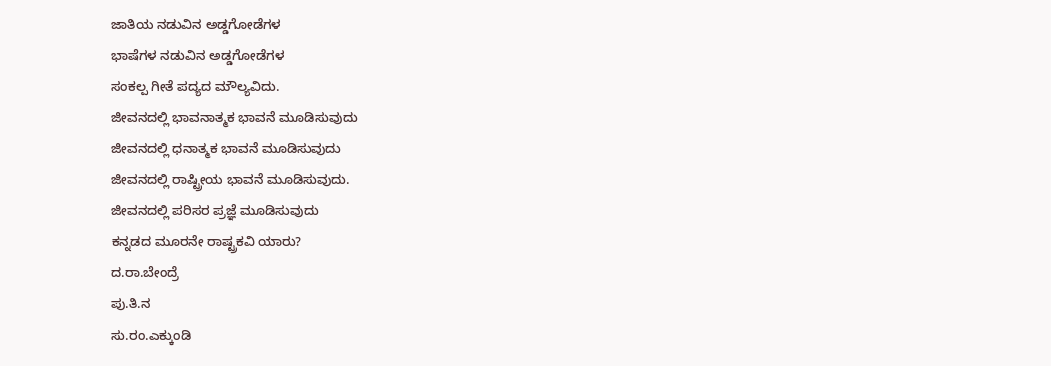ಜಾತಿಯ ನಡುವಿನ ಅಡ್ಡಗೋಡೆಗಳ
ಭಾಷೆಗಳ ನಡುವಿನ ಅಡ್ಡಗೋಡೆಗಳ
ಸಂಕಲ್ಪ ಗೀತೆ ಪದ್ಯದ ಮೌಲ್ಯವಿದು.
ಜೀವನದಲ್ಲಿ ಭಾವನಾತ್ಮಕ ಭಾವನೆ ಮೂಡಿಸುವುದು
ಜೀವನದಲ್ಲಿ ಧನಾತ್ಮಕ ಭಾವನೆ ಮೂಡಿಸುವುದು
ಜೀವನದಲ್ಲಿ ರಾಷ್ಟ್ರೀಯ ಭಾವನೆ ಮೂಡಿಸುವುದು.
ಜೀವನದಲ್ಲಿ ಪರಿಸರ ಪ್ರಜ್ಞೆ ಮೂಡಿಸುವುದು
ಕನ್ನಡದ ಮೂರನೇ ರಾಷ್ಟ್ರಕವಿ ಯಾರು?
ದ.ರಾ.ಬೇಂದ್ರೆ
ಪು.ತಿ.ನ
ಸು.ರಂ.ಎಕ್ಕುಂಡಿ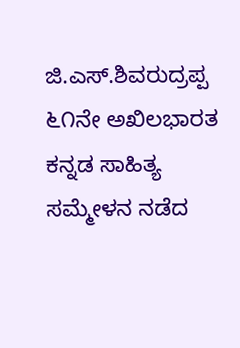ಜಿ.ಎಸ್.ಶಿವರುದ್ರಪ್ಪ
೬೧ನೇ ಅಖಿಲಭಾರತ ಕನ್ನಡ ಸಾಹಿತ್ಯ ಸಮ್ಮೇಳನ ನಡೆದ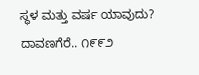ಸ್ಥಳ ಮತ್ತು ವರ್ಷ ಯಾವುದು?
ದಾವಣಗೆರೆ.. ೧೯೯೨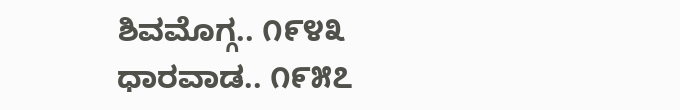ಶಿವಮೊಗ್ಗ.. ೧೯೪೩
ಧಾರವಾಡ.. ೧೯೫೭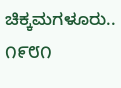ಚಿಕ್ಕಮಗಳೂರು.. ೧೯೮೧